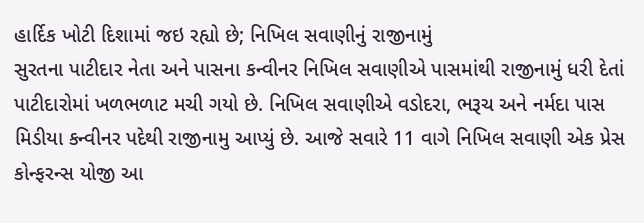હાર્દિક ખોટી દિશામાં જઇ રહ્યો છે; નિખિલ સવાણીનું રાજીનામું
સુરતના પાટીદાર નેતા અને પાસના કન્વીનર નિખિલ સવાણીએ પાસમાંથી રાજીનામું ધરી દેતાં પાટીદારોમાં ખળભળાટ મચી ગયો છે. નિખિલ સવાણીએ વડોદરા, ભરૂચ અને નર્મદા પાસ મિડીયા કન્વીનર પદેથી રાજીનામુ આપ્યું છે. આજે સવારે 11 વાગે નિખિલ સવાણી એક પ્રેસ કોન્ફરન્સ યોજી આ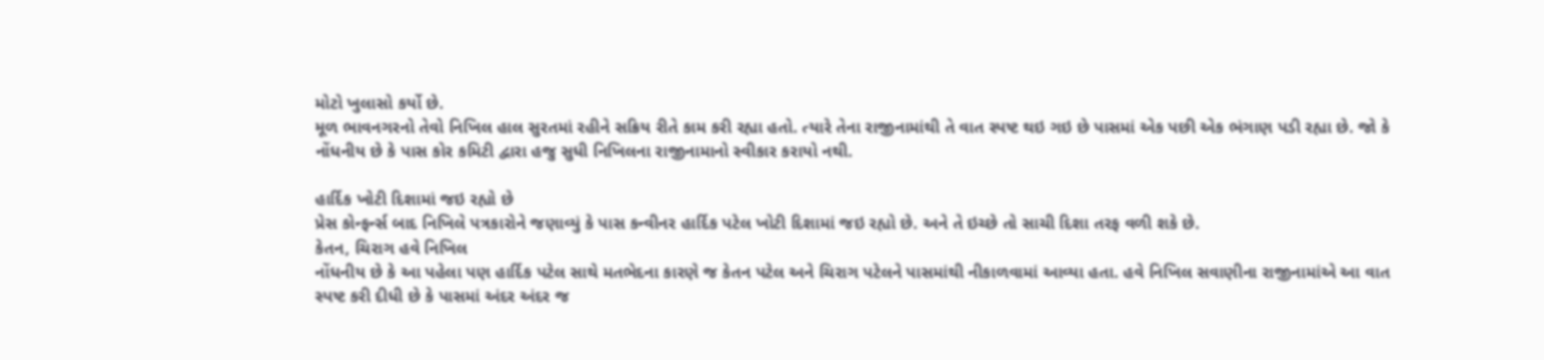મોટો ખુલાસો કર્યો છે.
મૂળ ભાવનગરનો તેવો નિખિલ હાલ સુરતમાં રહીને સક્રિય રીતે કામ કરી રહ્યા હતો. ત્યારે તેના રાજીનામાંથી તે વાત સ્પષ્ટ થઇ ગઇ છે પાસમાં એક પછી એક ભંગાણ પડી રહ્યા છે. જો કે નોંધનીય છે કે પાસ કોર કમિટી દ્વારા હજુ સુધી નિખિલના રાજીનામાનો સ્વીકાર કરાયો નથી.

હાર્દિક ખોટી દિશામાં જઇ રહ્યો છે
પ્રેસ કોન્ફર્ન્સ બાદ નિખિલે પત્રકારોને જણાવ્યું કે પાસ કન્વીનર હાર્દિક પટેલ ખોટી દિશામાં જઇ રહ્યો છે. અને તે ઇચ્છે તો સાચી દિશા તરફ વળી શકે છે.
કેતન, ચિરાગ હવે નિખિલ
નોંધનીય છે કે આ પહેલા પણ હાર્દિક પટેલ સાથે મતભેદના કારણે જ કેતન પટેલ અને ચિરાગ પટેલને પાસમાંથી નીકાળવામાં આવ્યા હતા. હવે નિખિલ સવાણીના રાજીનામાંએ આ વાત સ્પષ્ટ કરી દીધી છે કે પાસમાં અંદર અંદર જ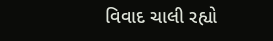વિવાદ ચાલી રહ્યો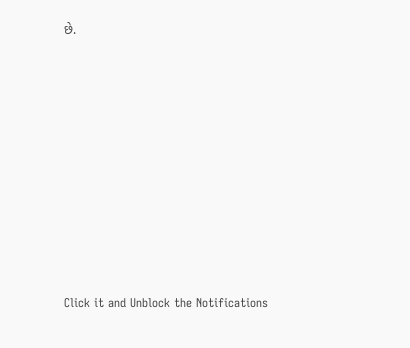છે.












Click it and Unblock the Notifications